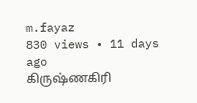m.fayaz
830 views • 11 days ago
கிருஷ்ணகிரி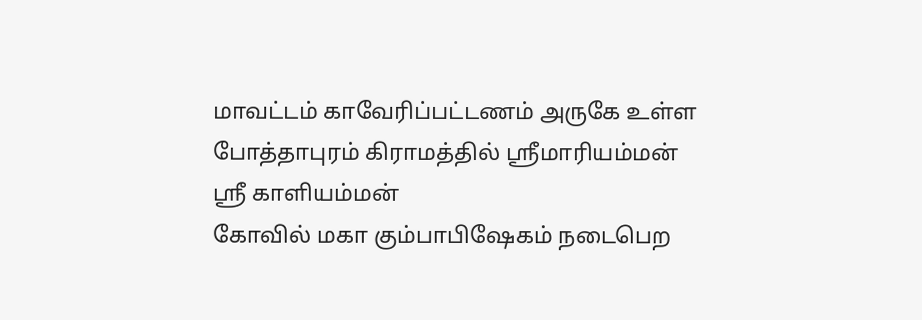மாவட்டம் காவேரிப்பட்டணம் அருகே உள்ள போத்தாபுரம் கிராமத்தில் ஸ்ரீமாரியம்மன்
ஸ்ரீ காளியம்மன்
கோவில் மகா கும்பாபிஷேகம் நடைபெற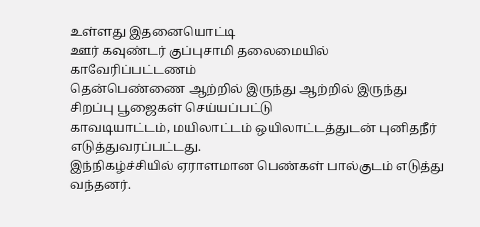உள்ளது இதனையொட்டி
ஊர் கவுண்டர் குப்புசாமி தலைமையில் காவேரிப்பட்டணம்
தென்பெண்ணை ஆற்றில் இருந்து ஆற்றில் இருந்து சிறப்பு பூஜைகள் செய்யப்பட்டு
காவடியாட்டம், மயிலாட்டம் ஒயிலாட்டத்துடன் புனிதநீர் எடுத்துவரப்பட்டது.
இந்நிகழ்ச்சியில் ஏராளமான பெண்கள் பால்குடம் எடுத்து வந்தனர்.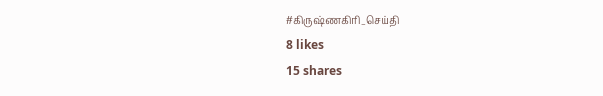#கிருஷ்ணகிரி_செய்தி
8 likes
15 shares